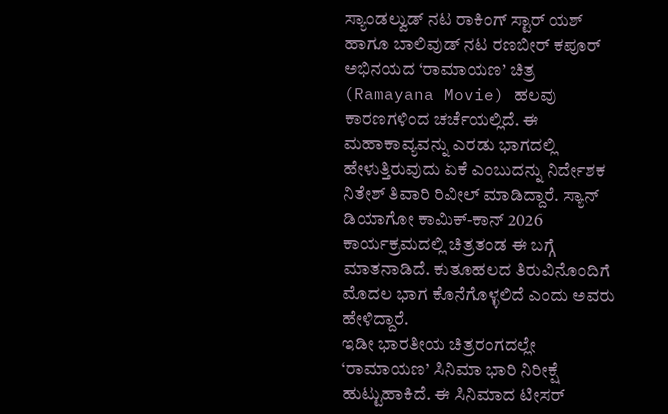ಸ್ಯಾಂಡಲ್ವುಡ್ ನಟ ರಾಕಿಂಗ್ ಸ್ಟಾರ್ ಯಶ್ ಹಾಗೂ ಬಾಲಿವುಡ್ ನಟ ರಣಬೀರ್ ಕಪೂರ್ ಅಭಿನಯದ ‘ರಾಮಾಯಣ’ ಚಿತ್ರ (Ramayana Movie) ಹಲವು ಕಾರಣಗಳಿಂದ ಚರ್ಚೆಯಲ್ಲಿದೆ. ಈ ಮಹಾಕಾವ್ಯವನ್ನು ಎರಡು ಭಾಗದಲ್ಲಿ ಹೇಳುತ್ತಿರುವುದು ಏಕೆ ಎಂಬುದನ್ನು ನಿರ್ದೇಶಕ ನಿತೇಶ್ ತಿವಾರಿ ರಿವೀಲ್ ಮಾಡಿದ್ದಾರೆ. ಸ್ಯಾನ್ ಡಿಯಾಗೋ ಕಾಮಿಕ್-ಕಾನ್ 2026 ಕಾರ್ಯಕ್ರಮದಲ್ಲಿ ಚಿತ್ರತಂಡ ಈ ಬಗ್ಗೆ ಮಾತನಾಡಿದೆ. ಕುತೂಹಲದ ತಿರುವಿನೊಂದಿಗೆ ಮೊದಲ ಭಾಗ ಕೊನೆಗೊಳ್ಳಲಿದೆ ಎಂದು ಅವರು ಹೇಳಿದ್ದಾರೆ.
ಇಡೀ ಭಾರತೀಯ ಚಿತ್ರರಂಗದಲ್ಲೇ ‘ರಾಮಾಯಣ’ ಸಿನಿಮಾ ಭಾರಿ ನಿರೀಕ್ಷೆ ಹುಟ್ಟುಹಾಕಿದೆ. ಈ ಸಿನಿಮಾದ ಟೀಸರ್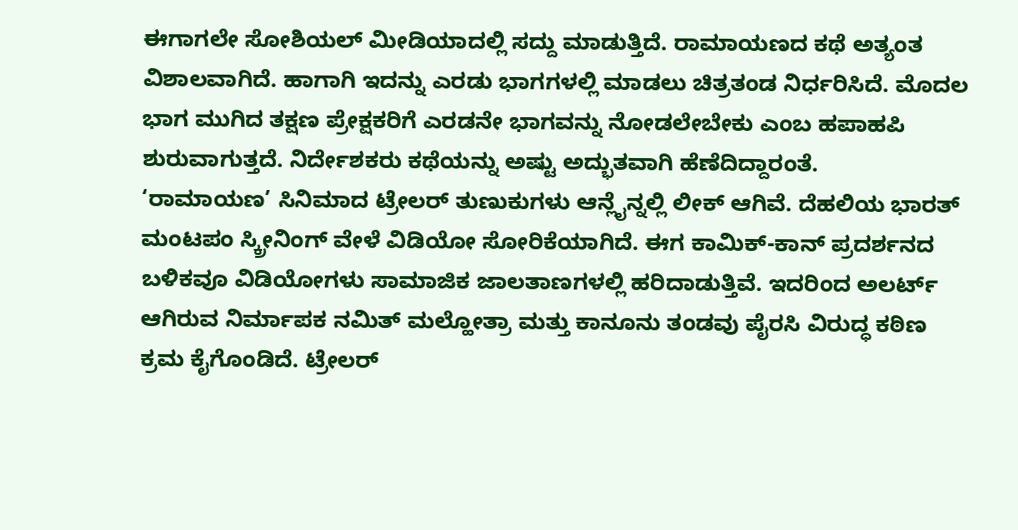ಈಗಾಗಲೇ ಸೋಶಿಯಲ್ ಮೀಡಿಯಾದಲ್ಲಿ ಸದ್ದು ಮಾಡುತ್ತಿದೆ. ರಾಮಾಯಣದ ಕಥೆ ಅತ್ಯಂತ ವಿಶಾಲವಾಗಿದೆ. ಹಾಗಾಗಿ ಇದನ್ನು ಎರಡು ಭಾಗಗಳಲ್ಲಿ ಮಾಡಲು ಚಿತ್ರತಂಡ ನಿರ್ಧರಿಸಿದೆ. ಮೊದಲ ಭಾಗ ಮುಗಿದ ತಕ್ಷಣ ಪ್ರೇಕ್ಷಕರಿಗೆ ಎರಡನೇ ಭಾಗವನ್ನು ನೋಡಲೇಬೇಕು ಎಂಬ ಹಪಾಹಪಿ ಶುರುವಾಗುತ್ತದೆ. ನಿರ್ದೇಶಕರು ಕಥೆಯನ್ನು ಅಷ್ಟು ಅದ್ಭುತವಾಗಿ ಹೆಣೆದಿದ್ದಾರಂತೆ.
‘ರಾಮಾಯಣ’ ಸಿನಿಮಾದ ಟ್ರೇಲರ್ ತುಣುಕುಗಳು ಆನ್ಲೈನ್ನಲ್ಲಿ ಲೀಕ್ ಆಗಿವೆ. ದೆಹಲಿಯ ಭಾರತ್ ಮಂಟಪಂ ಸ್ಕ್ರೀನಿಂಗ್ ವೇಳೆ ವಿಡಿಯೋ ಸೋರಿಕೆಯಾಗಿದೆ. ಈಗ ಕಾಮಿಕ್-ಕಾನ್ ಪ್ರದರ್ಶನದ ಬಳಿಕವೂ ವಿಡಿಯೋಗಳು ಸಾಮಾಜಿಕ ಜಾಲತಾಣಗಳಲ್ಲಿ ಹರಿದಾಡುತ್ತಿವೆ. ಇದರಿಂದ ಅಲರ್ಟ್ ಆಗಿರುವ ನಿರ್ಮಾಪಕ ನಮಿತ್ ಮಲ್ಹೋತ್ರಾ ಮತ್ತು ಕಾನೂನು ತಂಡವು ಪೈರಸಿ ವಿರುದ್ಧ ಕಠಿಣ ಕ್ರಮ ಕೈಗೊಂಡಿದೆ. ಟ್ರೇಲರ್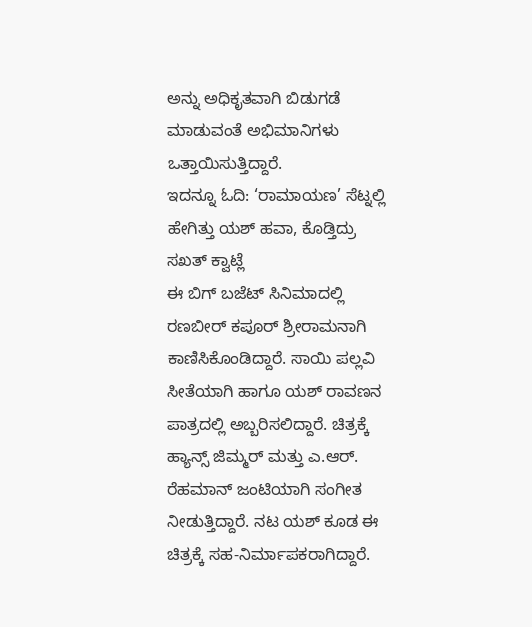ಅನ್ನು ಅಧಿಕೃತವಾಗಿ ಬಿಡುಗಡೆ ಮಾಡುವಂತೆ ಅಭಿಮಾನಿಗಳು ಒತ್ತಾಯಿಸುತ್ತಿದ್ದಾರೆ.
ಇದನ್ನೂ ಓದಿ: ‘ರಾಮಾಯಣ’ ಸೆಟ್ನಲ್ಲಿ ಹೇಗಿತ್ತು ಯಶ್ ಹವಾ, ಕೊಡ್ತಿದ್ರು ಸಖತ್ ಕ್ವಾಟ್ಲೆ
ಈ ಬಿಗ್ ಬಜೆಟ್ ಸಿನಿಮಾದಲ್ಲಿ ರಣಬೀರ್ ಕಪೂರ್ ಶ್ರೀರಾಮನಾಗಿ ಕಾಣಿಸಿಕೊಂಡಿದ್ದಾರೆ. ಸಾಯಿ ಪಲ್ಲವಿ ಸೀತೆಯಾಗಿ ಹಾಗೂ ಯಶ್ ರಾವಣನ ಪಾತ್ರದಲ್ಲಿ ಅಬ್ಬರಿಸಲಿದ್ದಾರೆ. ಚಿತ್ರಕ್ಕೆ ಹ್ಯಾನ್ಸ್ ಜಿಮ್ಮರ್ ಮತ್ತು ಎ.ಆರ್. ರೆಹಮಾನ್ ಜಂಟಿಯಾಗಿ ಸಂಗೀತ ನೀಡುತ್ತಿದ್ದಾರೆ. ನಟ ಯಶ್ ಕೂಡ ಈ ಚಿತ್ರಕ್ಕೆ ಸಹ-ನಿರ್ಮಾಪಕರಾಗಿದ್ದಾರೆ.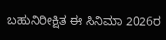ಬಹುನಿರೀಕ್ಷಿತ ಈ ಸಿನಿಮಾ 2026ರ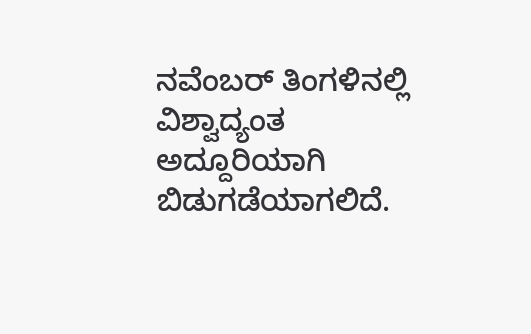ನವೆಂಬರ್ ತಿಂಗಳಿನಲ್ಲಿ ವಿಶ್ವಾದ್ಯಂತ ಅದ್ದೂರಿಯಾಗಿ ಬಿಡುಗಡೆಯಾಗಲಿದೆ.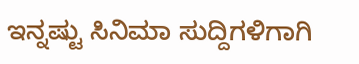ಇನ್ನಷ್ಟು ಸಿನಿಮಾ ಸುದ್ದಿಗಳಿಗಾಗಿ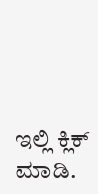ಇಲ್ಲಿ ಕ್ಲಿಕ್ ಮಾಡಿ.